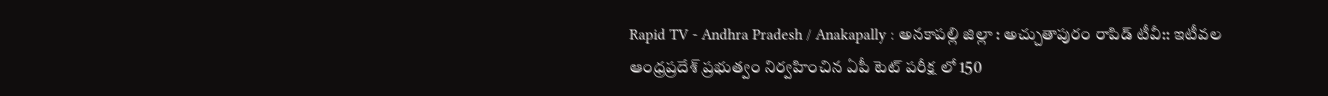Rapid TV - Andhra Pradesh / Anakapally : అనకాపల్లి జిల్లా : అచ్చుతాపురం రాపిడ్ టీవీ:: ఇటీవల ఆంధ్రప్రదేశ్ ప్రభుత్వం నిర్వహించిన ఏపీ టెట్ పరీక్ష లో 150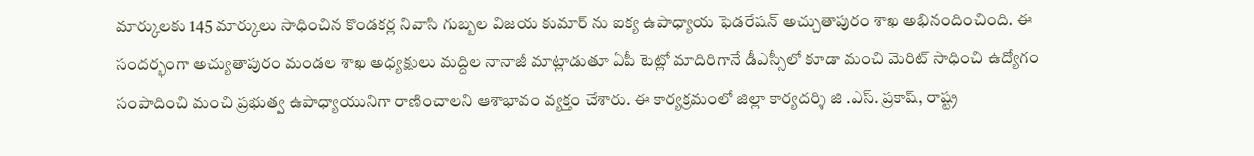మార్కులకు 145 మార్కులు సాధించిన కొండకర్ల నివాసి గుబ్బల విజయ కుమార్ ను ఐక్య ఉపాధ్యాయ ఫెడరేషన్ అచ్చుతాపురం శాఖ అభినందించింది. ఈ సందర్భంగా అచ్యుతాపురం మండల శాఖ అధ్యక్షులు మద్దిల నానాజీ మాట్లాడుతూ ఏపీ టెట్లో మాదిరిగానే డీఎస్సీలో కూడా మంచి మెరిట్ సాధించి ఉద్యోగం సంపాదించి మంచి ప్రభుత్వ ఉపాధ్యాయునిగా రాణించాలని ఆశాభావం వ్యక్తం చేశారు. ఈ కార్యక్రమంలో జిల్లా కార్యదర్శి జి .ఎస్. ప్రకాష్, రాష్ట్ర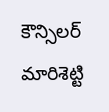కౌన్సిలర్ మారిశెట్టి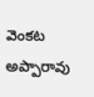వెంకట అప్పారావు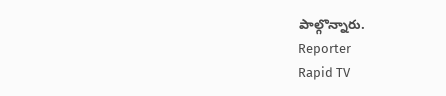పాల్గొన్నారు.
Reporter
Rapid TV